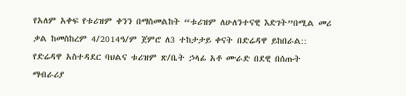የአለም አቀፍ የቱሪዝም ቀንን በማስመልከት “ቱሪዝም ለሁለንተናዊ እድገት”በሚል መሪ ቃል ከመስከረም 4/2014ዓ/ም ጀምሮ ለ3 ተከታታይ ቀናት በድሬዳዋ ይከበራል::
የድሬዳዋ አስተዳደር ባህልና ቱሪዝም ጽ/ቤት ኃላፊ አቶ ሙራድ በደዊ በሰጡት ማብራሪያ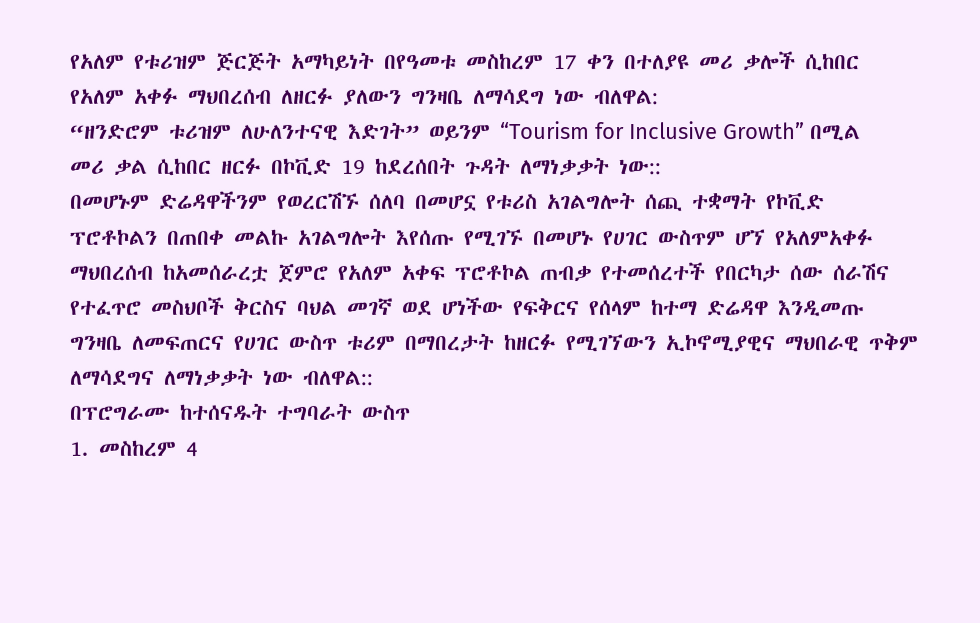የአለም የቱሪዝም ጅርጅት አማካይነት በየዓመቱ መስከረም 17 ቀን በተለያዩ መሪ ቃሎች ሲከበር የአለም አቀፉ ማህበረሰብ ለዘርፉ ያለውን ግንዛቤ ለማሳደግ ነው ብለዋል:
“ዘንድሮም ቱሪዝም ለሁለንተናዊ እድገት” ወይንም “Tourism for Inclusive Growth” በሚል መሪ ቃል ሲከበር ዘርፉ በኮቪድ 19 ከደረሰበት ጉዳት ለማነቃቃት ነው::
በመሆኑም ድሬዳዋችንም የወረርሽኙ ሰለባ በመሆኗ የቱሪስ አገልግሎት ሰጪ ተቋማት የኮቪድ ፕሮቶኮልን በጠበቀ መልኩ አገልግሎት እየሰጡ የሚገኙ በመሆኑ የሀገር ውስጥም ሆኘ የአለምአቀፉ ማህበረሰብ ከአመሰራረቷ ጀምሮ የአለም አቀፍ ፕሮቶኮል ጠብቃ የተመሰረተች የበርካታ ሰው ሰራሽና የተፈጥሮ መስህቦች ቅርስና ባህል መገኛ ወደ ሆነችው የፍቅርና የሰላም ከተማ ድሬዳዋ እንዲመጡ ግንዛቤ ለመፍጠርና የሀገር ውስጥ ቱሪም በማበረታት ከዘርፉ የሚገኘውን ኢኮኖሚያዊና ማህበራዊ ጥቅም ለማሳደግና ለማነቃቃት ነው ብለዋል::
በፕሮግራሙ ከተሰናዱት ተግባራት ውስጥ
1. መስከረም 4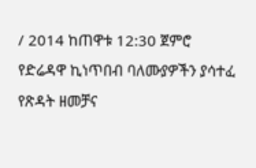/ 2014 ከጠዋቱ 12:30 ጀምሮ
የድሬዳዋ ኪነጥበብ ባለሙያዎችን ያሳተፈ
የጽዳት ዘመቻና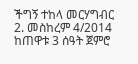ችግኝ ተከላ መርሃግብር
2. መስከረም 4/2014 ከጠዋቱ 3 ሰዓት ጀምሮ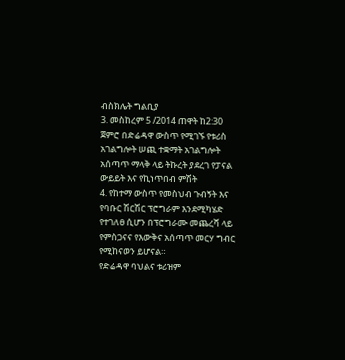ብስክሌት ግልቢያ
3. መስከረም 5 /2014 ጠዋት ከ2:30 ጀምሮ በድሬዳዋ ውስጥ የሚገኙ የቱሪስ አገልግሎት ሠጪ ተቋማት አገልግሎት አሰጣጥ ማላቅ ላይ ትኩረት ያደረገ የፓናል ውይይት እና የኪነጥበብ ምሽት
4. የከተማ ውስጥ የመስህብ ጉብኝት እና የባቡር ሽርሽር ፕሮግራም እንደሚካሄድ የተገለፀ ሲሆን በፕሮግራሙ መጨረሻ ላይ የምስጋናና የእውቅና አሰጣጥ መርሃ ግብር የሚከናወን ይሆናል።
የድሬዳዋ ባህልና ቱሪዝም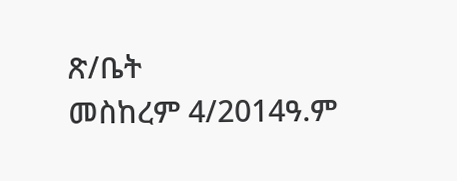ጽ/ቤት
መስከረም 4/2014ዓ.ም